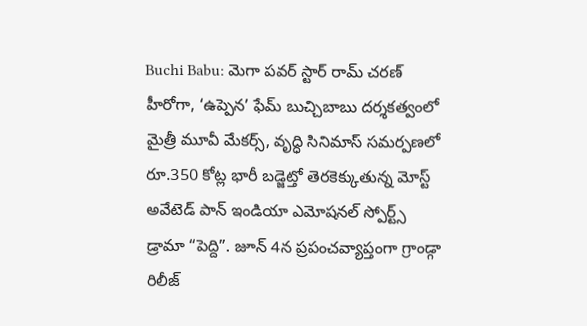Buchi Babu: మెగా పవర్ స్టార్ రామ్ చరణ్ హీరోగా, ‘ఉప్పెన’ ఫేమ్ బుచ్చిబాబు దర్శకత్వంలో మైత్రీ మూవీ మేకర్స్, వృద్ధి సినిమాస్ సమర్పణలో రూ.350 కోట్ల భారీ బడ్జెట్తో తెరకెక్కుతున్న మోస్ట్ అవేటెడ్ పాన్ ఇండియా ఎమోషనల్ స్పోర్ట్స్ డ్రామా “పెద్ది”. జూన్ 4న ప్రపంచవ్యాప్తంగా గ్రాండ్గా రిలీజ్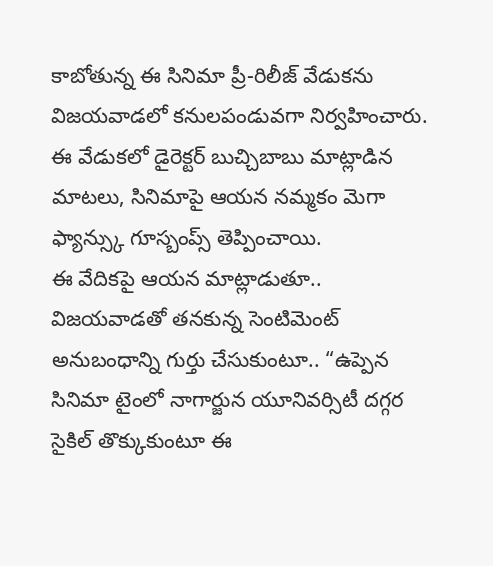కాబోతున్న ఈ సినిమా ప్రీ-రిలీజ్ వేడుకను విజయవాడలో కనులపండువగా నిర్వహించారు. ఈ వేడుకలో డైరెక్టర్ బుచ్చిబాబు మాట్లాడిన మాటలు, సినిమాపై ఆయన నమ్మకం మెగా ఫ్యాన్స్కు గూస్బంప్స్ తెప్పించాయి.
ఈ వేదికపై ఆయన మాట్లాడుతూ.. విజయవాడతో తనకున్న సెంటిమెంట్ అనుబంధాన్ని గుర్తు చేసుకుంటూ.. “ఉప్పెన సినిమా టైంలో నాగార్జున యూనివర్సిటీ దగ్గర సైకిల్ తొక్కుకుంటూ ఈ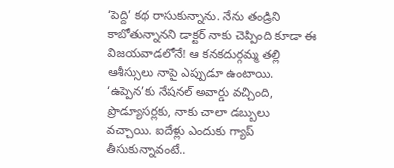‘పెద్ది’ కథ రాసుకున్నాను. నేను తండ్రిని కాబోతున్నానని డాక్టర్ నాకు చెప్పింది కూడా ఈ విజయవాడలోనే! ఆ కనకదుర్గమ్మ తల్లి ఆశీస్సులు నాపై ఎప్పుడూ ఉంటాయి. ‘ఉప్పెన’కు నేషనల్ అవార్డు వచ్చింది, ప్రొడ్యూసర్లకు, నాకు చాలా డబ్బులు వచ్చాయి. ఐదేళ్లు ఎందుకు గ్యాప్ తీసుకున్నావంటే..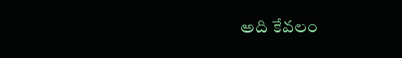అది కేవలం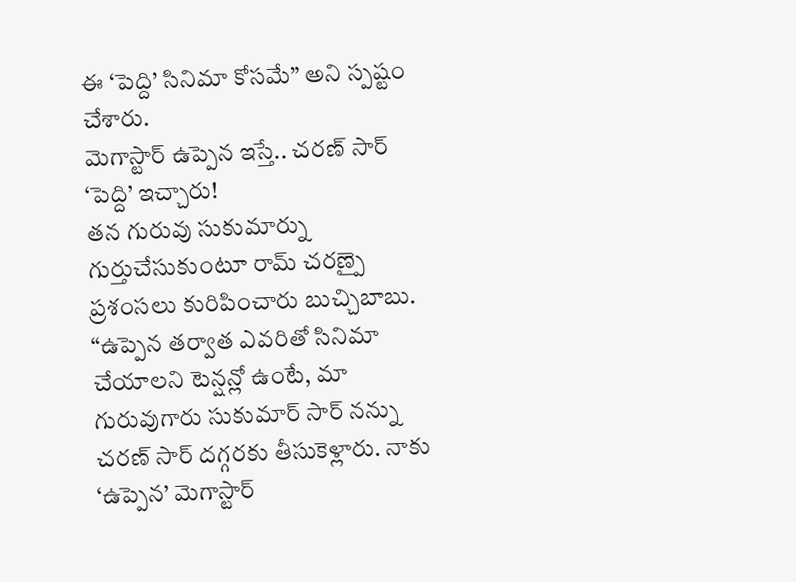ఈ ‘పెద్ది’ సినిమా కోసమే” అని స్పష్టం చేశారు.
మెగాస్టార్ ఉప్పెన ఇస్తే.. చరణ్ సార్ ‘పెద్ది’ ఇచ్చారు!
తన గురువు సుకుమార్ను గుర్తుచేసుకుంటూ రామ్ చరణ్పై ప్రశంసలు కురిపించారు బుచ్చిబాబు. “ఉప్పెన తర్వాత ఎవరితో సినిమా చేయాలని టెన్షన్లో ఉంటే, మా గురువుగారు సుకుమార్ సార్ నన్ను చరణ్ సార్ దగ్గరకు తీసుకెళ్లారు. నాకు ‘ఉప్పెన’ మెగాస్టార్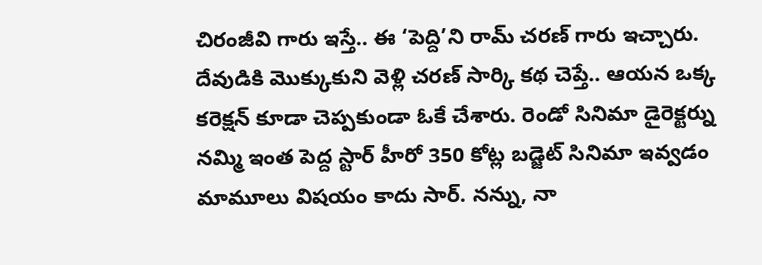చిరంజీవి గారు ఇస్తే.. ఈ ‘పెద్ది’ని రామ్ చరణ్ గారు ఇచ్చారు. దేవుడికి మొక్కుకుని వెళ్లి చరణ్ సార్కి కథ చెప్తే.. ఆయన ఒక్క కరెక్షన్ కూడా చెప్పకుండా ఓకే చేశారు. రెండో సినిమా డైరెక్టర్ను నమ్మి ఇంత పెద్ద స్టార్ హీరో 350 కోట్ల బడ్జెట్ సినిమా ఇవ్వడం మామూలు విషయం కాదు సార్. నన్ను, నా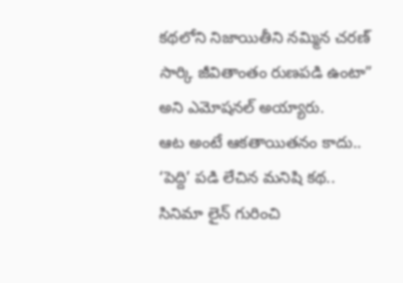కథలోని నిజాయితీని నమ్మిన చరణ్ సార్కి జీవితాంతం రుణపడి ఉంటా” అని ఎమోషనల్ అయ్యారు.
ఆట అంటే ఆకతాయితనం కాదు.. ‘పెద్ది’ పడి లేచిన మనిషి కథ..
సినిమా లైన్ గురించి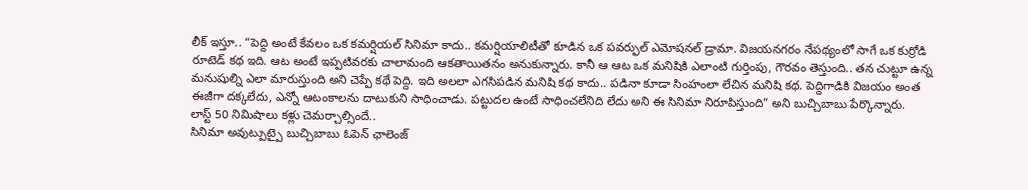లీక్ ఇస్తూ.. “పెద్ది అంటే కేవలం ఒక కమర్షియల్ సినిమా కాదు.. కమర్షియాలిటీతో కూడిన ఒక పవర్ఫుల్ ఎమోషనల్ డ్రామా. విజయనగరం నేపథ్యంలో సాగే ఒక కుర్రోడి రూటెడ్ కథ ఇది. ఆట అంటే ఇప్పటివరకు చాలామంది ఆకతాయితనం అనుకున్నారు. కానీ ఆ ఆట ఒక మనిషికి ఎలాంటి గుర్తింపు, గౌరవం తెస్తుంది.. తన చుట్టూ ఉన్న మనుషుల్ని ఎలా మారుస్తుంది అని చెప్పే కథే పెద్ది. ఇది అలలా ఎగసిపడిన మనిషి కథ కాదు.. పడినా కూడా సింహంలా లేచిన మనిషి కథ. పెద్దిగాడికి విజయం అంత ఈజీగా దక్కలేదు, ఎన్నో ఆటంకాలను దాటుకుని సాధించాడు. పట్టుదల ఉంటే సాధించలేనిది లేదు అని ఈ సినిమా నిరూపిస్తుంది” అని బుచ్చిబాబు పేర్కొన్నారు.
లాస్ట్ 50 నిమిషాలు కళ్లు చెమర్చాల్సిందే..
సినిమా అవుట్పుట్పై బుచ్చిబాబు ఓపెన్ ఛాలెంజ్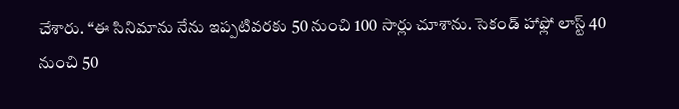చేశారు. “ఈ సినిమాను నేను ఇప్పటివరకు 50 నుంచి 100 సార్లు చూశాను. సెకండ్ హాఫ్లో లాస్ట్ 40 నుంచి 50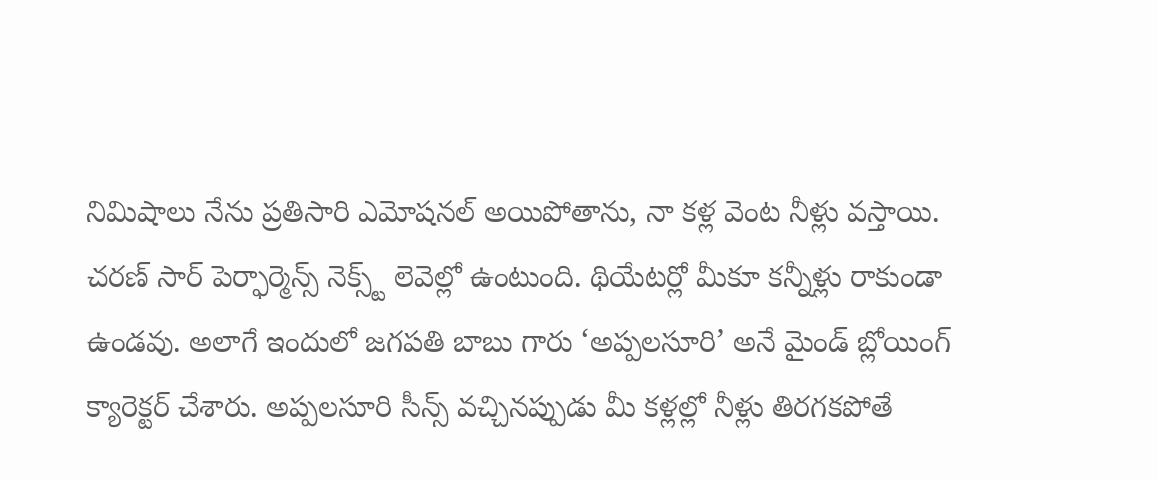నిమిషాలు నేను ప్రతిసారి ఎమోషనల్ అయిపోతాను, నా కళ్ల వెంట నీళ్లు వస్తాయి. చరణ్ సార్ పెర్ఫార్మెన్స్ నెక్స్ట్ లెవెల్లో ఉంటుంది. థియేటర్లో మీకూ కన్నీళ్లు రాకుండా ఉండవు. అలాగే ఇందులో జగపతి బాబు గారు ‘అప్పలసూరి’ అనే మైండ్ బ్లోయింగ్ క్యారెక్టర్ చేశారు. అప్పలసూరి సీన్స్ వచ్చినప్పుడు మీ కళ్లల్లో నీళ్లు తిరగకపోతే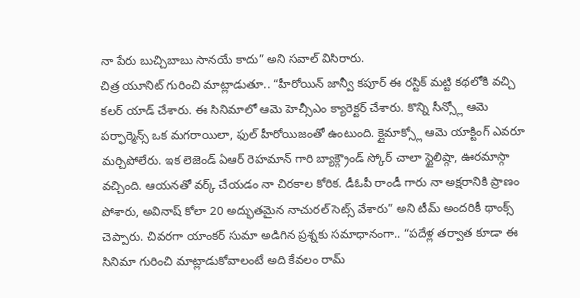నా పేరు బుచ్చిబాబు సానయే కాదు” అని సవాల్ విసిరారు.
చిత్ర యూనిట్ గురించి మాట్లాడుతూ.. “హీరోయిన్ జాన్వీ కపూర్ ఈ రస్టిక్ మట్టి కథలోకి వచ్చి కలర్ యాడ్ చేశారు. ఈ సినిమాలో ఆమె హెచ్సీఎం క్యారెక్టర్ చేశారు. కొన్ని సీన్స్లో ఆమె పర్ఫార్మెన్స్ ఒక మగరాయిలా, ఫుల్ హీరోయిజంతో ఉంటుంది. క్లైమాక్స్లో ఆమె యాక్టింగ్ ఎవరూ మర్చిపోలేరు. ఇక లెజెండ్ ఏఆర్ రెహమాన్ గారి బ్యాక్గ్రౌండ్ స్కోర్ చాలా స్టైలిష్గా, ఊరమాస్గా వచ్చింది. ఆయనతో వర్క్ చేయడం నా చిరకాల కోరిక. డీఓపీ రాండీ గారు నా అక్షరానికి ప్రాణం పోశారు, అవినాష్ కోలా 20 అద్భుతమైన నాచురల్ సెట్స్ వేశారు” అని టీమ్ అందరికీ థాంక్స్ చెప్పారు. చివరగా యాంకర్ సుమా అడిగిన ప్రశ్నకు సమాధానంగా.. “పదేళ్ల తర్వాత కూడా ఈ సినిమా గురించి మాట్లాడుకోవాలంటే అది కేవలం రామ్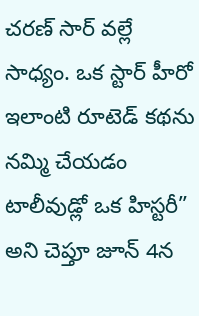చరణ్ సార్ వల్లే సాధ్యం. ఒక స్టార్ హీరో ఇలాంటి రూటెడ్ కథను నమ్మి చేయడం టాలీవుడ్లో ఒక హిస్టరీ” అని చెప్తూ జూన్ 4న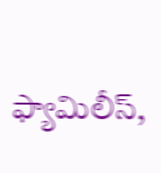ఫ్యామిలీస్,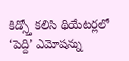కిడ్స్తో కలిసి థియేటర్లలో ‘పెద్ది’ ఎమోషన్ను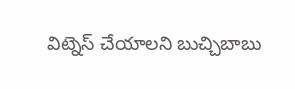విట్నెస్ చేయాలని బుచ్చిబాబు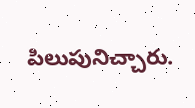పిలుపునిచ్చారు.